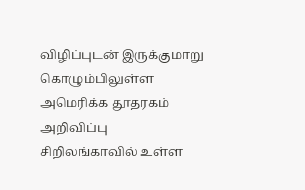விழிப்புடன் இருக்குமாறு கொழும்பிலுள்ள அமெரிக்க தூதரகம் அறிவிப்பு
சிறிலங்காவில் உள்ள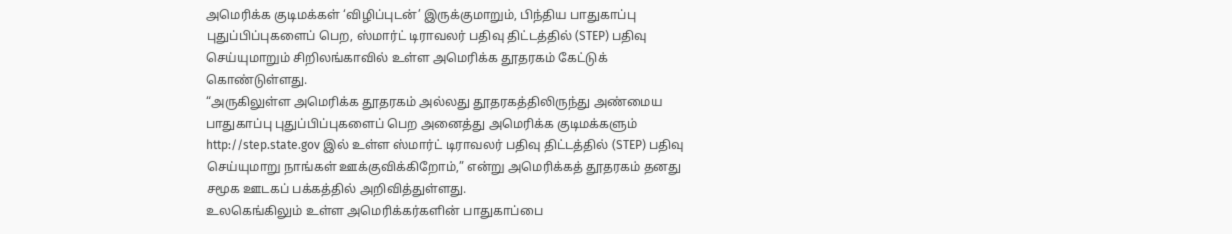அமெரிக்க குடிமக்கள் ‘விழிப்புடன்’ இருக்குமாறும், பிந்திய பாதுகாப்பு புதுப்பிப்புகளைப் பெற, ஸ்மார்ட் டிராவலர் பதிவு திட்டத்தில் (STEP) பதிவு செய்யுமாறும் சிறிலங்காவில் உள்ள அமெரிக்க தூதரகம் கேட்டுக் கொண்டுள்ளது.
“அருகிலுள்ள அமெரிக்க தூதரகம் அல்லது தூதரகத்திலிருந்து அண்மைய பாதுகாப்பு புதுப்பிப்புகளைப் பெற அனைத்து அமெரிக்க குடிமக்களும் http://step.state.gov இல் உள்ள ஸ்மார்ட் டிராவலர் பதிவு திட்டத்தில் (STEP) பதிவு செய்யுமாறு நாங்கள் ஊக்குவிக்கிறோம்,” என்று அமெரிக்கத் தூதரகம் தனது சமூக ஊடகப் பக்கத்தில் அறிவித்துள்ளது.
உலகெங்கிலும் உள்ள அமெரிக்கர்களின் பாதுகாப்பை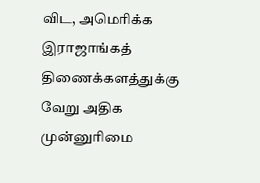விட, அமெரிக்க இராஜாங்கத் திணைக்களத்துக்கு வேறு அதிக முன்னுரிமை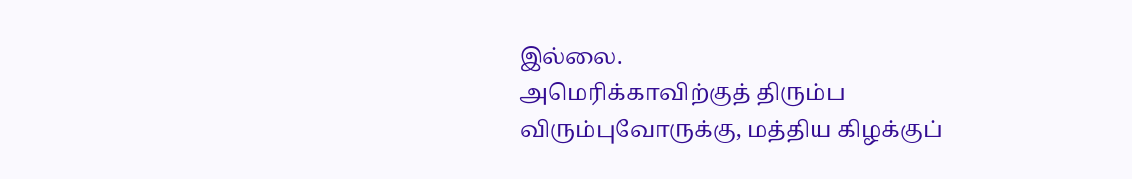இல்லை.
அமெரிக்காவிற்குத் திரும்ப விரும்புவோருக்கு, மத்திய கிழக்குப்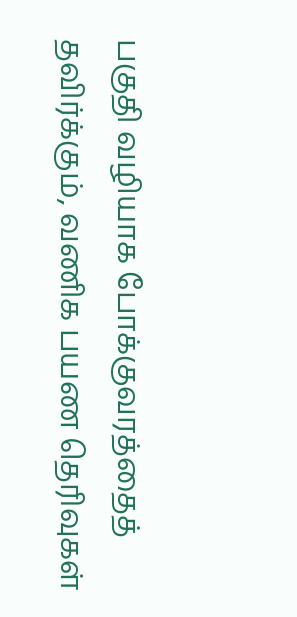பகுதி வழியாக போக்குவரத்தைத் தவிர்க்கும், வணிக பயண தெரிவுகள்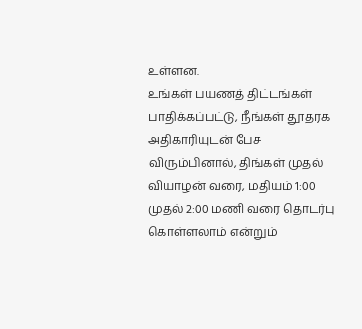உள்ளன.
உங்கள் பயணத் திட்டங்கள் பாதிக்கப்பட்டு, நீங்கள் தூதரக அதிகாரியுடன் பேச விரும்பினால், திங்கள் முதல் வியாழன் வரை, மதியம் 1:00 முதல் 2:00 மணி வரை தொடர்பு கொள்ளலாம் என்றும்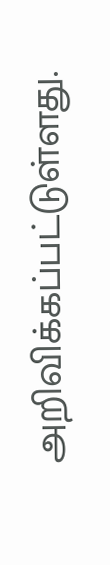அறிவிக்கப்பட்டுள்ளது.